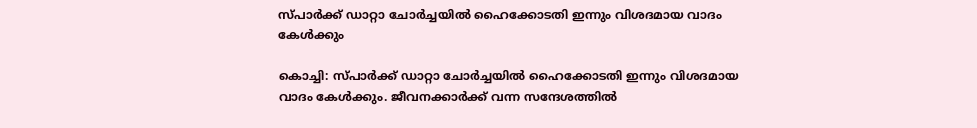സ്പാർക്ക്‌ ഡാറ്റാ ചോർച്ചയിൽ ഹൈക്കോടതി ഇന്നും വിശദമായ വാദം കേൾക്കും

കൊച്ചി: സ്പാർക്ക്‌ ഡാറ്റാ ചോർച്ചയിൽ ഹൈക്കോടതി ഇന്നും വിശദമായ വാദം കേൾക്കും. ജീവനക്കാർക്ക് വന്ന സന്ദേശത്തിൽ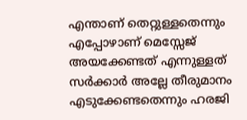എന്താണ് തെറ്റുള്ളതെന്നും എപ്പോഴാണ് മെസ്സേജ് അയക്കേണ്ടത് എന്നുള്ളത് സർക്കാർ അല്ലേ തീരുമാനം എടുക്കേണ്ടതെന്നും ഹരജി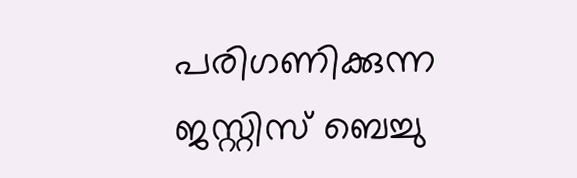പരിഗണിക്കുന്ന ജസ്റ്റിസ് ബെച്ചു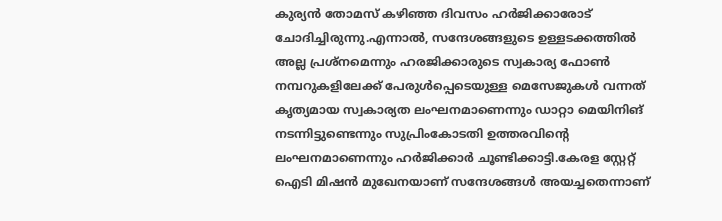കുര്യൻ തോമസ് കഴിഞ്ഞ ദിവസം ഹർജിക്കാരോട് ചോദിച്ചിരുന്നു.എന്നാൽ, സന്ദേശങ്ങളുടെ ഉള്ളടക്കത്തിൽ അല്ല പ്രശ്നമെന്നും ഹരജിക്കാരുടെ സ്വകാര്യ ഫോൺ നമ്പറുകളിലേക്ക്‌ പേരുൾപ്പെടെയുള്ള മെസേജുകൾ വന്നത് കൃത്യമായ സ്വകാര്യത ലംഘനമാണെന്നും ഡാറ്റാ മെയിനിങ് നടന്നിട്ടുണ്ടെന്നും സുപ്രിംകോടതി ഉത്തരവിന്റെ ലംഘനമാണെന്നും ഹർജിക്കാർ ചൂണ്ടിക്കാട്ടി.കേരള സ്റ്റേറ്റ് ഐടി മിഷൻ മുഖേനയാണ് സന്ദേശങ്ങൾ അയച്ചതെന്നാണ്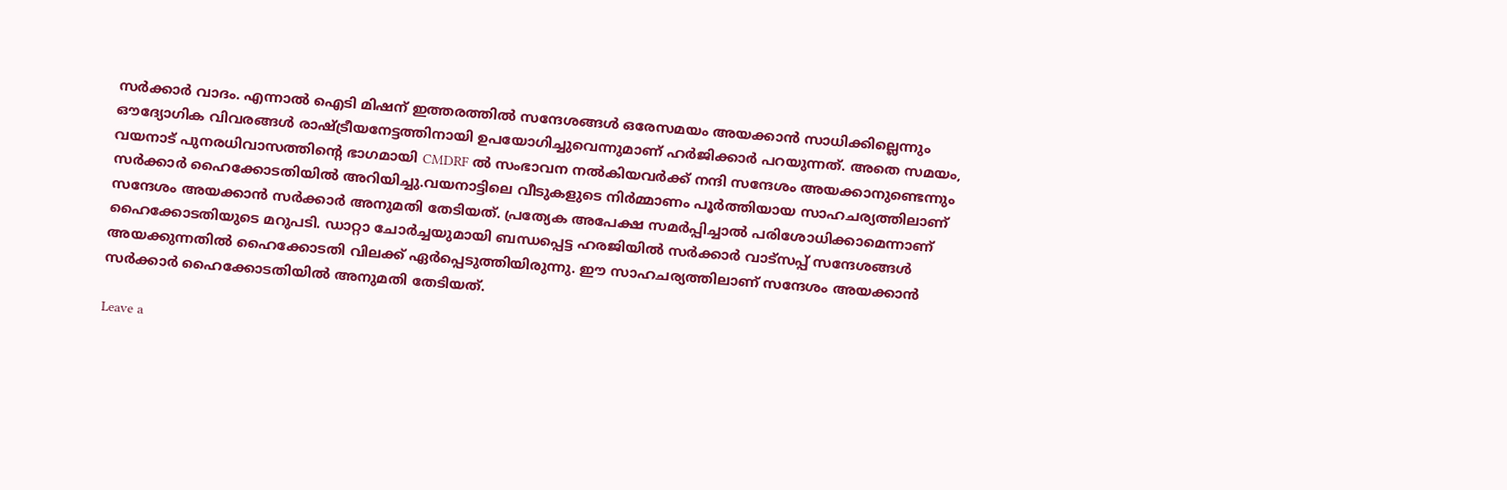സർക്കാർ വാദം. എന്നാൽ ഐടി മിഷന് ഇത്തരത്തിൽ സന്ദേശങ്ങൾ ഒരേസമയം അയക്കാൻ സാധിക്കില്ലെന്നും ഔദ്യോഗിക വിവരങ്ങൾ രാഷ്ട്രീയനേട്ടത്തിനായി ഉപയോഗിച്ചുവെന്നുമാണ് ഹർജിക്കാർ പറയുന്നത്. അതെ സമയം, വയനാട് പുനരധിവാസത്തിന്റെ ഭാഗമായി CMDRF ൽ സംഭാവന നൽകിയവർക്ക് നന്ദി സന്ദേശം അയക്കാനുണ്ടെന്നും സർക്കാർ ഹൈക്കോടതിയിൽ അറിയിച്ചു.വയനാട്ടിലെ വീടുകളുടെ നിര്‍മ്മാണം പൂര്‍ത്തിയായ സാഹചര്യത്തിലാണ് സന്ദേശം അയക്കാൻ സർക്കാർ അനുമതി തേടിയത്. പ്രത്യേക അപേക്ഷ സമർപ്പിച്ചാൽ പരിശോധിക്കാമെന്നാണ് ഹൈക്കോടതിയുടെ മറുപടി. ഡാറ്റാ ചോർച്ചയുമായി ബന്ധപ്പെട്ട ഹരജിയിൽ സർക്കാർ വാട്സപ്പ് സന്ദേശങ്ങൾ അയക്കുന്നതിൽ ഹൈക്കോടതി വിലക്ക്‌ ഏർപ്പെടുത്തിയിരുന്നു. ഈ സാഹചര്യത്തിലാണ് സന്ദേശം അയക്കാൻ സർക്കാർ ഹൈക്കോടതിയിൽ അനുമതി തേടിയത്.

Leave a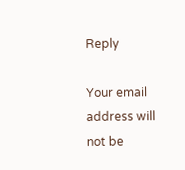Reply

Your email address will not be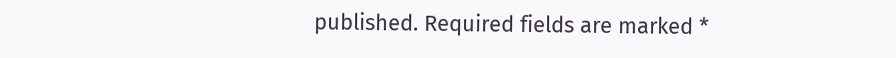published. Required fields are marked *